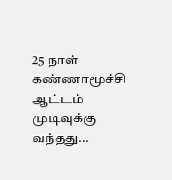25 நாள் கண்ணாமூச்சி ஆட்டம் முடிவுக்கு வந்தது...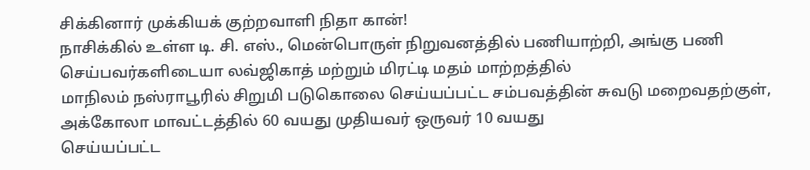சிக்கினார் முக்கியக் குற்றவாளி நிதா கான்!
நாசிக்கில் உள்ள டி. சி. எஸ்., மென்பொருள் நிறுவனத்தில் பணியாற்றி, அங்கு பணி செய்பவர்களிடையா லவ்ஜிகாத் மற்றும் மிரட்டி மதம் மாற்றத்தில்
மாநிலம் நஸ்ராபூரில் சிறுமி படுகொலை செய்யப்பட்ட சம்பவத்தின் சுவடு மறைவதற்குள், அக்கோலா மாவட்டத்தில் 60 வயது முதியவர் ஒருவர் 10 வயது
செய்யப்பட்ட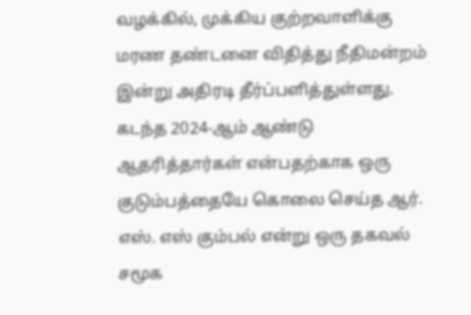வழக்கில், முக்கிய குற்றவாளிக்கு மரண தண்டனை விதித்து நீதிமன்றம் இன்று அதிரடி தீர்ப்பளித்துள்ளது. கடந்த 2024-ஆம் ஆண்டு
ஆதரித்தார்கள் என்பதற்காக ஒரு குடும்பத்தையே கொலை செய்த ஆர். எஸ். எஸ் கும்பல் என்று ஒரு தகவல் சமூக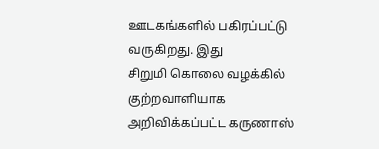ஊடகங்களில் பகிரப்பட்டு வருகிறது. இது
சிறுமி கொலை வழக்கில் குற்றவாளியாக அறிவிக்கப்பட்ட கருணாஸ்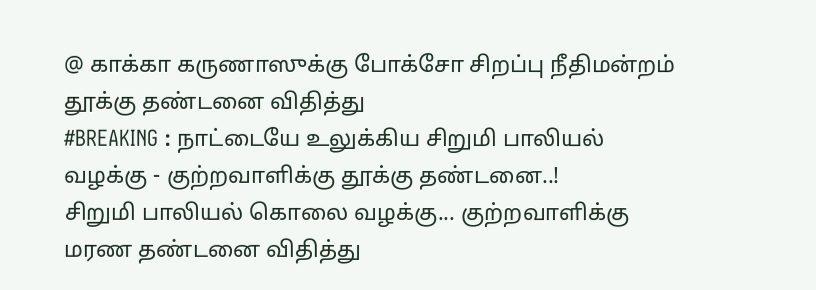@ காக்கா கருணாஸுக்கு போக்சோ சிறப்பு நீதிமன்றம் தூக்கு தண்டனை விதித்து
#BREAKING : நாட்டையே உலுக்கிய சிறுமி பாலியல் வழக்கு - குற்றவாளிக்கு தூக்கு தண்டனை..!
சிறுமி பாலியல் கொலை வழக்கு... குற்றவாளிக்கு மரண தண்டனை விதித்து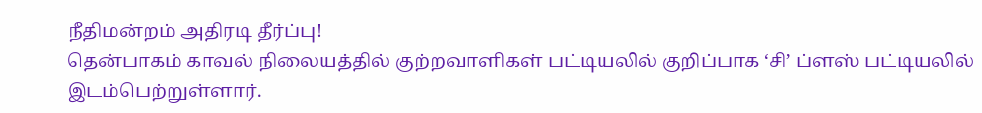நீதிமன்றம் அதிரடி தீர்ப்பு!
தென்பாகம் காவல் நிலையத்தில் குற்றவாளிகள் பட்டியலில் குறிப்பாக ‘சி’ ப்ளஸ் பட்டியலில் இடம்பெற்றுள்ளார்.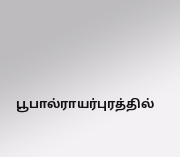பூபால்ராயர்புரத்தில்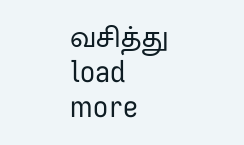வசித்து
load more